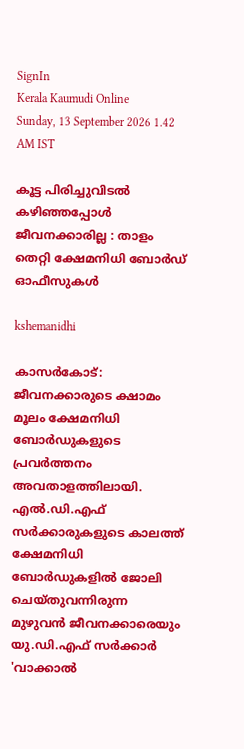SignIn
Kerala Kaumudi Online
Sunday, 13 September 2026 1.42 AM IST

കൂട്ട പിരിച്ചുവിടൽ കഴിഞ്ഞപ്പോൾ ജീവനക്കാരില്ല : താളം തെറ്റി ക്ഷേമനിധി ബോർഡ് ഓഫീസുകൾ

kshemanidhi

കാസർകോട്: ജീവനക്കാരുടെ ക്ഷാമം മൂലം ക്ഷേമനിധി ബോർഡുകളുടെ പ്രവർത്തനം അവതാളത്തിലായി. എൽ.ഡി.എഫ് സർക്കാരുകളുടെ കാലത്ത് ക്ഷേമനിധി ബോർഡുകളിൽ ജോലി ചെയ്തുവന്നിരുന്ന മുഴുവൻ ജീവനക്കാരെയും യു.ഡി.എഫ് സർക്കാർ 'വാക്കാൽ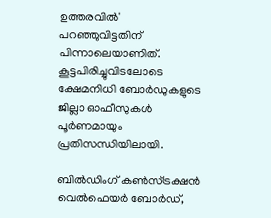ഉത്തരവിൽ' പറഞ്ഞുവിട്ടതിന് പിന്നാലെയാണിത്. കൂട്ടപിരിച്ചുവിടലോടെ ക്ഷേമനിധി ബോർഡുകളുടെ ജില്ലാ ഓഫീസുകൾ പൂർണമായും പ്രതിസന്ധിയിലായി.

ബിൽഡിംഗ് കൺസ്ട്രക്ഷൻ വെൽഫെയർ ബോർഡ്,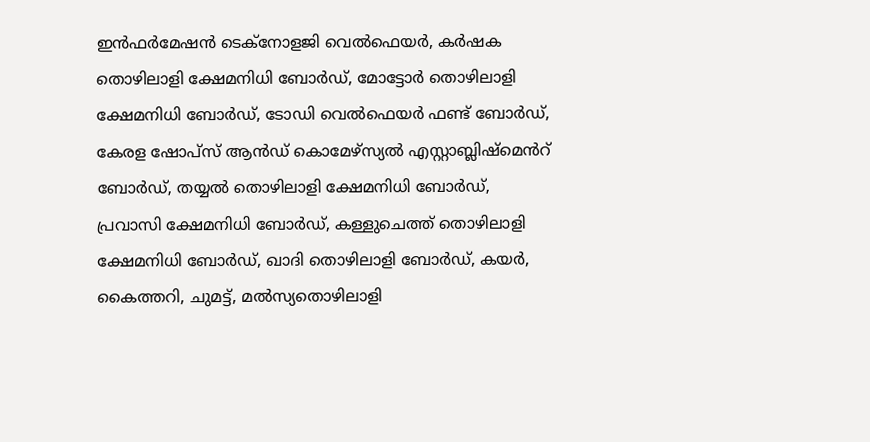ഇൻഫർമേഷൻ ടെക്നോളജി വെൽഫെയർ, കർഷക തൊഴിലാളി ക്ഷേമനിധി ബോർഡ്, മോട്ടോർ തൊഴിലാളി ക്ഷേമനിധി ബോർഡ്, ടോഡി വെൽഫെയർ ഫണ്ട് ബോർഡ്, കേരള ഷോപ്സ് ആൻഡ് കൊമേഴ്സ്യൽ എസ്റ്റാബ്ലിഷ്മെൻറ് ബോർഡ്, തയ്യൽ തൊഴിലാളി ക്ഷേമനിധി ബോർഡ്, പ്രവാസി ക്ഷേമനിധി ബോർഡ്, കള്ളുചെത്ത് തൊഴിലാളി ക്ഷേമനിധി ബോർഡ്, ഖാദി തൊഴിലാളി ബോർഡ്, കയർ, കൈത്തറി, ചുമട്ട്, മൽസ്യതൊഴിലാളി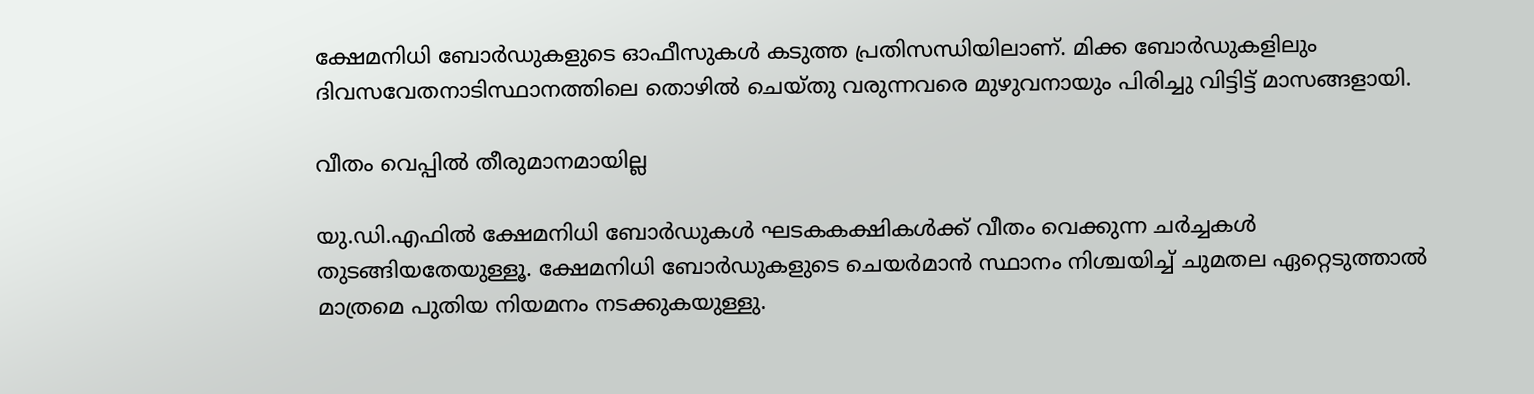ക്ഷേമനിധി ബോർഡുകളുടെ ഓഫീസുകൾ കടുത്ത പ്രതിസന്ധിയിലാണ്. മിക്ക ബോർഡുകളിലും ദിവസവേതനാടിസ്ഥാനത്തിലെ തൊഴിൽ ചെയ്തു വരുന്നവരെ മുഴുവനായും പിരിച്ചു വിട്ടിട്ട് മാസങ്ങളായി.

വീതം വെപ്പിൽ തീരുമാനമായില്ല

യു.ഡി.എഫിൽ ക്ഷേമനിധി ബോർഡുകൾ ഘടകകക്ഷികൾക്ക് വീതം വെക്കുന്ന ചർച്ചകൾ തുടങ്ങിയതേയുള്ളൂ. ക്ഷേമനിധി ബോർഡുകളുടെ ചെയർമാൻ സ്ഥാനം നിശ്ചയിച്ച് ചുമതല ഏറ്റെടുത്താൽ മാത്രമെ പുതിയ നിയമനം നടക്കുകയുള്ളു.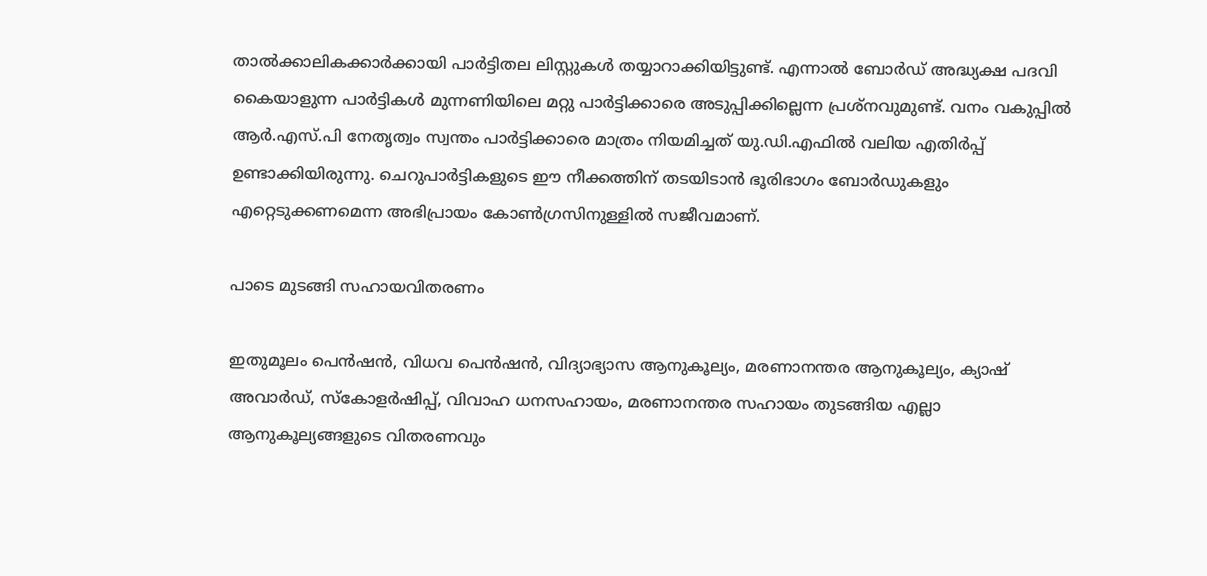താൽക്കാലികക്കാർക്കായി പാർട്ടിതല ലിസ്റ്റുകൾ തയ്യാറാക്കിയിട്ടുണ്ട്. എന്നാൽ ബോർഡ് അദ്ധ്യക്ഷ പദവി കൈയാളുന്ന പാർട്ടികൾ മുന്നണിയിലെ മറ്റു പാർട്ടിക്കാരെ അടുപ്പിക്കില്ലെന്ന പ്രശ്നവുമുണ്ട്. വനം വകുപ്പിൽ ആർ.എസ്.പി നേതൃത്വം സ്വന്തം പാർട്ടിക്കാരെ മാത്രം നിയമിച്ചത് യു.ഡി.എഫിൽ വലിയ എതിർപ്പ് ഉണ്ടാക്കിയിരുന്നു. ചെറുപാർട്ടികളുടെ ഈ നീക്കത്തിന് തടയിടാൻ ഭൂരിഭാഗം ബോർഡുകളും എറ്റെടുക്കണമെന്ന അഭിപ്രായം കോൺഗ്രസിനുള്ളിൽ സജീവമാണ്.

പാടെ മുടങ്ങി സഹായവിതരണം

ഇതുമൂലം പെൻഷൻ, വിധവ പെൻഷൻ, വിദ്യാഭ്യാസ ആനുകൂല്യം, മരണാനന്തര ആനുകൂല്യം, ക്യാഷ് അവാർഡ്, സ്കോളർഷിപ്പ്, വിവാഹ ധനസഹായം, മരണാനന്തര സഹായം തുടങ്ങിയ എല്ലാ ആനുകൂല്യങ്ങളുടെ വിതരണവും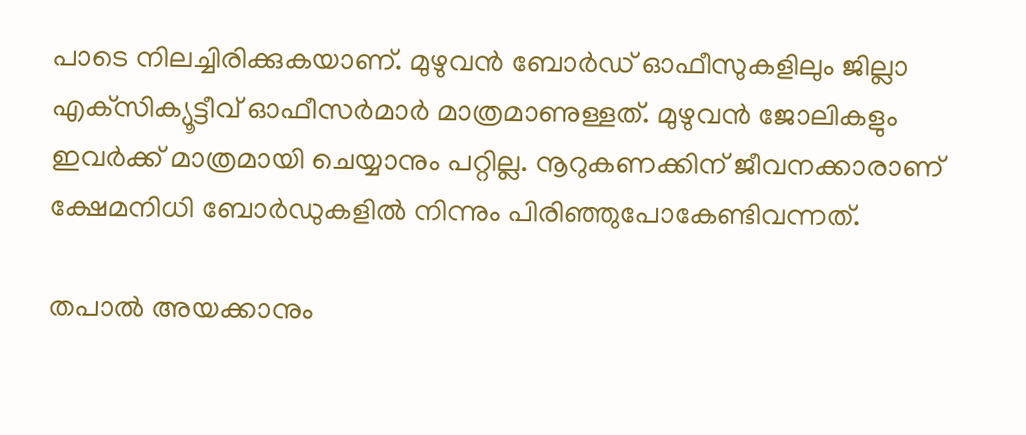പാടെ നിലച്ചിരിക്കുകയാണ്. മുഴുവൻ ബോർഡ് ഓഫീസുകളിലും ജില്ലാ എക്‌സിക്യൂട്ടീവ് ഓഫീസർമാർ മാത്രമാണുള്ളത്. മുഴുവൻ ജോലികളും ഇവർക്ക് മാത്രമായി ചെയ്യാനും പറ്റില്ല. നൂറുകണക്കിന് ജീവനക്കാരാണ് ക്ഷേമനിധി ബോർഡുകളിൽ നിന്നും പിരിഞ്ഞുപോകേണ്ടിവന്നത്.

തപാൽ അയക്കാനും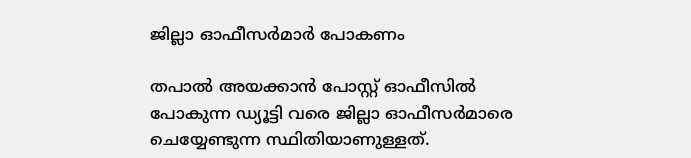ജില്ലാ ഓഫീസർമാർ പോകണം

തപാൽ അയക്കാൻ പോസ്റ്റ് ഓഫീസിൽ പോകുന്ന ഡ്യൂട്ടി വരെ ജില്ലാ ഓഫീസർമാരെ ചെയ്യേണ്ടുന്ന സ്ഥിതിയാണുള്ളത്.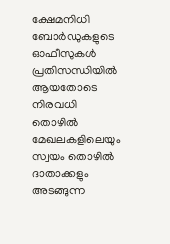ക്ഷേമനിധി ബോർഡുകളുടെ ഓഫീസുകൾ പ്രതിസന്ധിയിൽ ആയതോടെ നിരവധി തൊഴിൽ മേഖലകളിലെയും സ്വയം തൊഴിൽ ദാതാക്കളും അടങ്ങുന്ന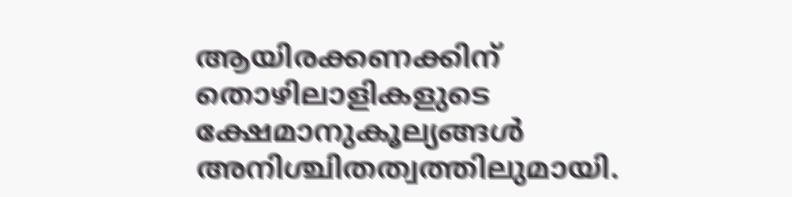ആയിരക്കണക്കിന് തൊഴിലാളികളുടെ ക്ഷേമാനുകൂല്യങ്ങൾ അനിശ്ചിതത്വത്തിലുമായി.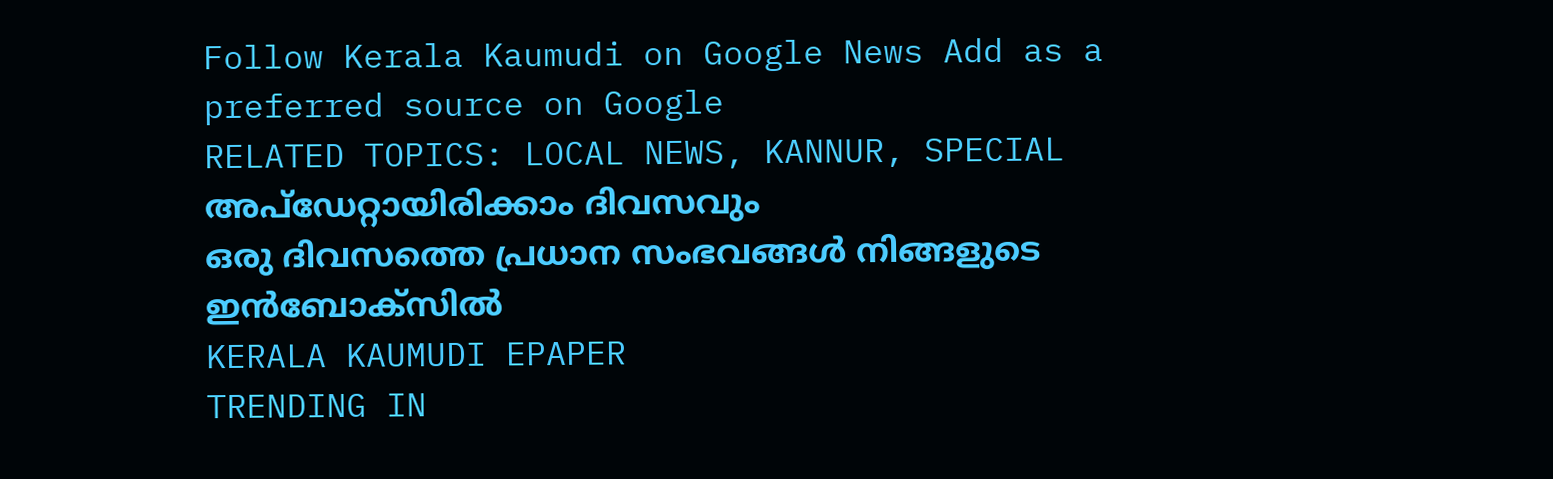Follow Kerala Kaumudi on Google News Add as a preferred source on Google
RELATED TOPICS: LOCAL NEWS, KANNUR, SPECIAL
അപ്ഡേറ്റായിരിക്കാം ദിവസവും
ഒരു ദിവസത്തെ പ്രധാന സംഭവങ്ങൾ നിങ്ങളുടെ ഇൻബോക്സിൽ
KERALA KAUMUDI EPAPER
TRENDING IN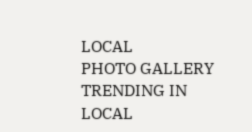LOCAL
PHOTO GALLERY
TRENDING IN LOCAL